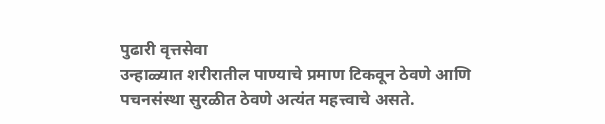पुढारी वृत्तसेवा
उन्हाळ्यात शरीरातील पाण्याचे प्रमाण टिकवून ठेवणे आणि पचनसंस्था सुरळीत ठेवणे अत्यंत महत्त्वाचे असते.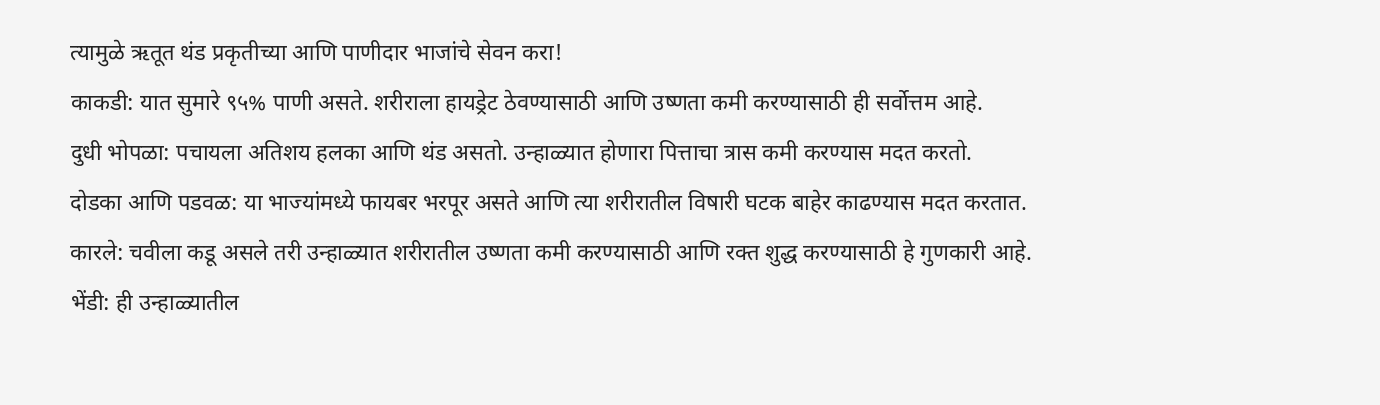त्यामुळे ऋतूत थंड प्रकृतीच्या आणि पाणीदार भाजांचे सेवन करा!
काकडी: यात सुमारे ९५% पाणी असते. शरीराला हायड्रेट ठेवण्यासाठी आणि उष्णता कमी करण्यासाठी ही सर्वोत्तम आहे.
दुधी भोपळा: पचायला अतिशय हलका आणि थंड असतो. उन्हाळ्यात होणारा पित्ताचा त्रास कमी करण्यास मदत करतो.
दोडका आणि पडवळ: या भाज्यांमध्ये फायबर भरपूर असते आणि त्या शरीरातील विषारी घटक बाहेर काढण्यास मदत करतात.
कारले: चवीला कडू असले तरी उन्हाळ्यात शरीरातील उष्णता कमी करण्यासाठी आणि रक्त शुद्ध करण्यासाठी हे गुणकारी आहे.
भेंडी: ही उन्हाळ्यातील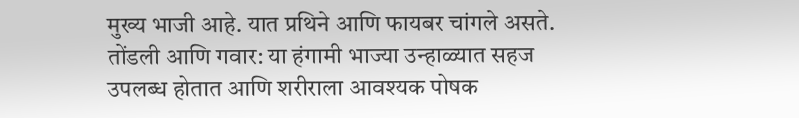मुख्य भाजी आहे. यात प्रथिने आणि फायबर चांगले असते.
तोंडली आणि गवार: या हंगामी भाज्या उन्हाळ्यात सहज उपलब्ध होतात आणि शरीराला आवश्यक पोषक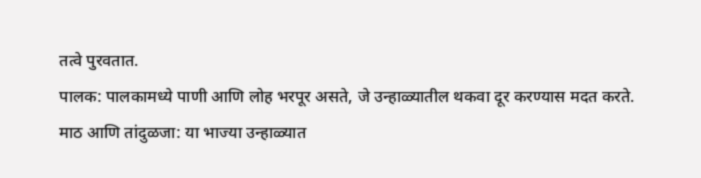तत्वे पुरवतात.
पालक: पालकामध्ये पाणी आणि लोह भरपूर असते, जे उन्हाळ्यातील थकवा दूर करण्यास मदत करते.
माठ आणि तांदुळजा: या भाज्या उन्हाळ्यात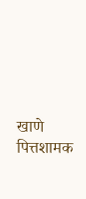खाणे पित्तशामक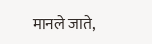मानले जाते,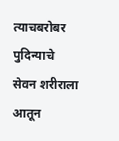त्याचबरोबर पुदिन्याचे सेवन शरीराला आतून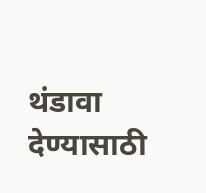थंडावा देण्यासाठी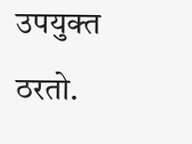उपयुक्त ठरतो.